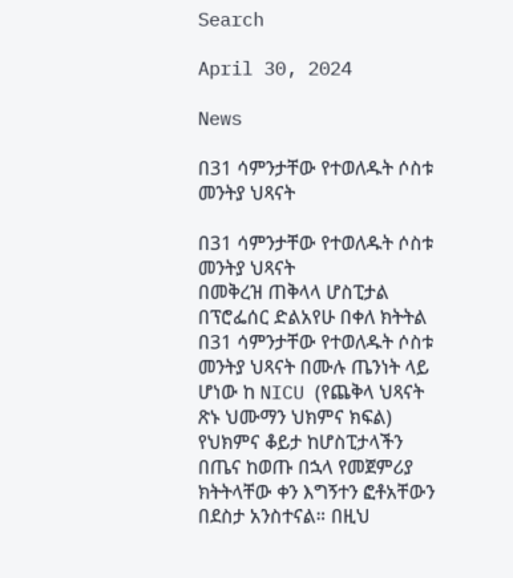Search

April 30, 2024

News

በ31 ሳምንታቸው የተወለዱት ሶስቱ መንትያ ህጻናት

በ31 ሳምንታቸው የተወለዱት ሶስቱ መንትያ ህጻናት
በመቅረዝ ጠቅላላ ሆስፒታል በፕሮፌሰር ድልአየሁ በቀለ ክትትል በ31 ሳምንታቸው የተወለዱት ሶስቱ መንትያ ህጻናት በሙሉ ጤንነት ላይ ሆነው ከ NICU (የጨቅላ ህጻናት ጽኑ ህሙማን ህክምና ክፍል) የህክምና ቆይታ ከሆስፒታላችን በጤና ከወጡ በኋላ የመጀምሪያ ክትትላቸው ቀን እግኝተን ፎቶአቸውን በደስታ አንስተናል። በዚህ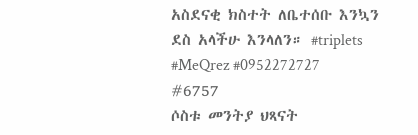አስደናቂ ክስተት ለቤተሰቡ እንኳን ደስ አላችሁ እንላለን። #triplets #MeQrez #0952272727 #6757
ሶስቱ መንትያ ህጻናት